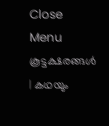Close Menu
കൂട്ടക്ഷരങ്ങൾ | കഥയും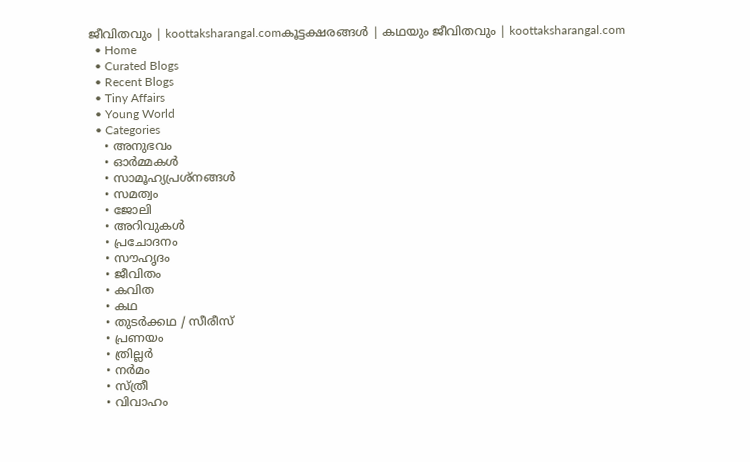ജീവിതവും | koottaksharangal.comകൂട്ടക്ഷരങ്ങൾ | കഥയും ജീവിതവും | koottaksharangal.com
  • Home
  • Curated Blogs
  • Recent Blogs
  • Tiny Affairs
  • Young World
  • Categories
    • അനുഭവം
    • ഓർമ്മകൾ
    • സാമൂഹ്യപ്രശ്നങ്ങൾ
    • സമത്വം
    • ജോലി
    • അറിവുകൾ
    • പ്രചോദനം
    • സൗഹൃദം
    • ജീവിതം
    • കവിത
    • കഥ
    • തുടർക്കഥ / സീരീസ്
    • പ്രണയം
    • ത്രില്ലർ
    • നര്‍മം
    • സ്ത്രീ
    • വിവാഹം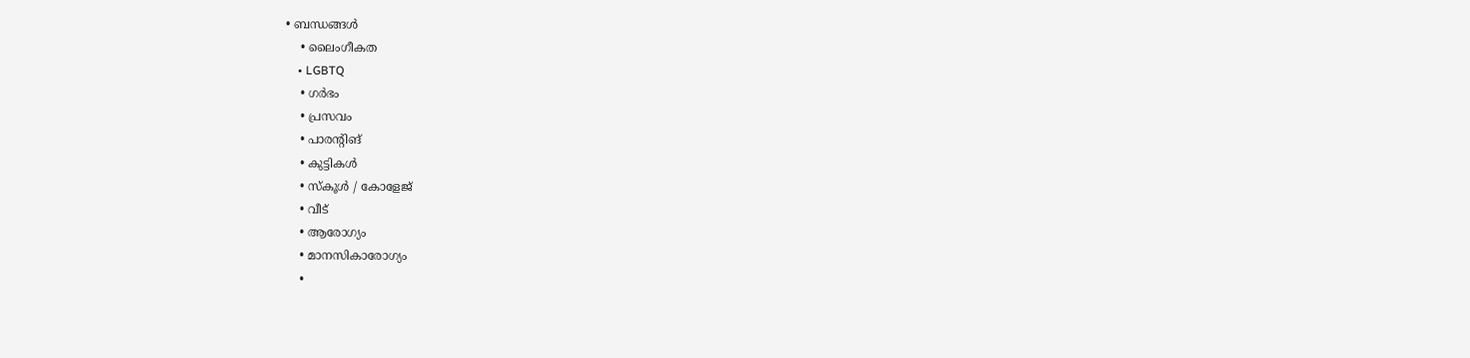• ബന്ധങ്ങൾ
    • ലൈംഗീകത
    • LGBTQ
    • ഗർഭം
    • പ്രസവം
    • പാരന്റിങ്
    • കുട്ടികൾ
    • സ്‌കൂൾ / കോളേജ്
    • വീട്
    • ആരോഗ്യം
    • മാനസികാരോഗ്യം
    •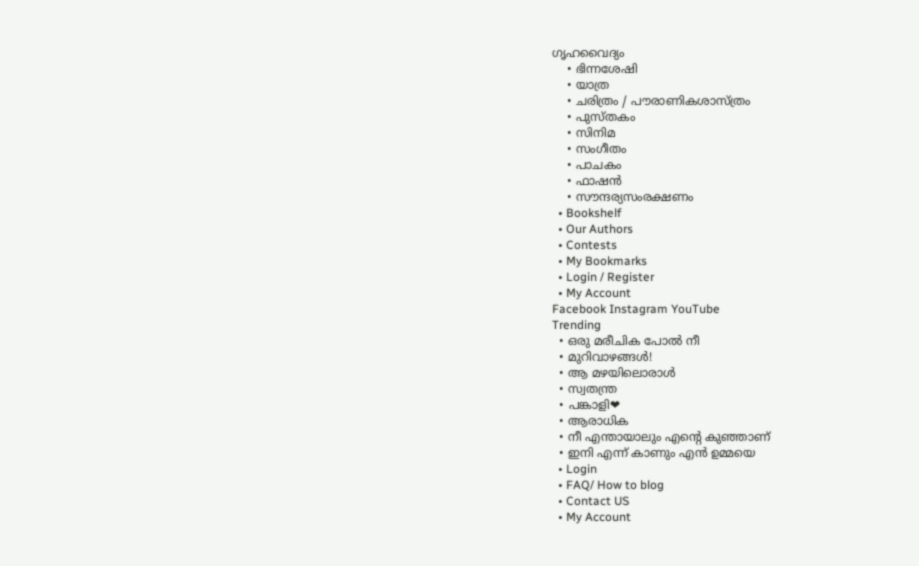ഗൃഹവൈദ്യം
    • ഭിന്നശേഷി
    • യാത്ര
    • ചരിത്രം / പൗരാണികശാസ്ത്രം
    • പുസ്‌തകം
    • സിനിമ
    • സംഗീതം
    • പാചകം
    • ഫാഷൻ
    • സൗന്ദര്യസംരക്ഷണം
  • Bookshelf
  • Our Authors
  • Contests
  • My Bookmarks
  • Login / Register
  • My Account
Facebook Instagram YouTube
Trending
  • ഒരു മരീചിക പോൽ നീ
  • മുറിവാഴങ്ങൾ!
  • ആ മഴയിലൊരാൾ
  • സ്വതന്ത്ര
  • പങ്കാളി❤
  • ആരാധിക
  • നീ എന്തായാലും എന്റെ കുഞ്ഞാണ്
  • ഇനി എന്ന് കാണും എൻ ഉമ്മയെ
  • Login
  • FAQ/ How to blog
  • Contact US
  • My Account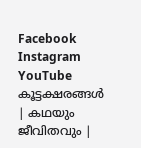Facebook Instagram YouTube
കൂട്ടക്ഷരങ്ങൾ | കഥയും ജീവിതവും |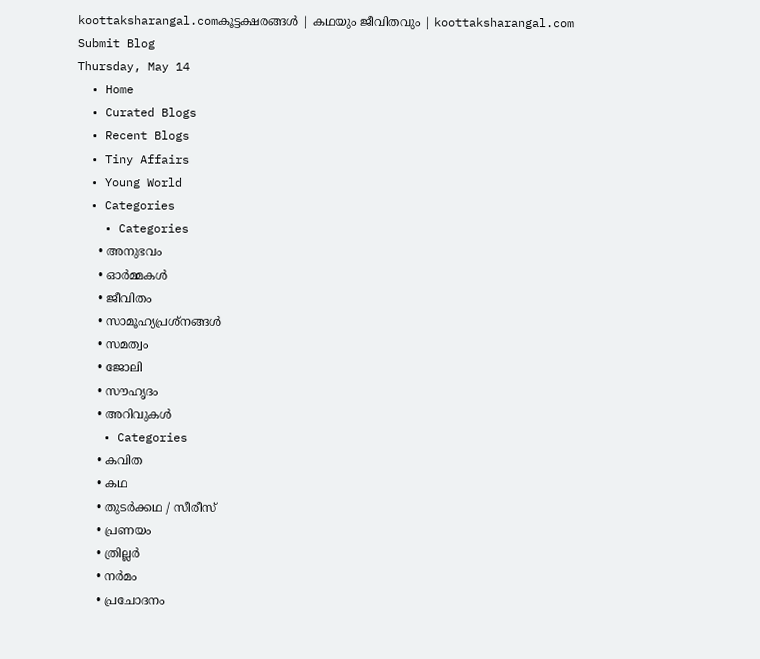koottaksharangal.comകൂട്ടക്ഷരങ്ങൾ | കഥയും ജീവിതവും | koottaksharangal.com
Submit Blog
Thursday, May 14
  • Home
  • Curated Blogs
  • Recent Blogs
  • Tiny Affairs
  • Young World
  • Categories
    • Categories
      • അനുഭവം
      • ഓർമ്മകൾ
      • ജീവിതം
      • സാമൂഹ്യപ്രശ്നങ്ങൾ
      • സമത്വം
      • ജോലി
      • സൗഹൃദം
      • അറിവുകൾ
    • Categories
      • കവിത
      • കഥ
      • തുടർക്കഥ / സീരീസ്
      • പ്രണയം
      • ത്രില്ലർ
      • നര്‍മം
      • പ്രചോദനം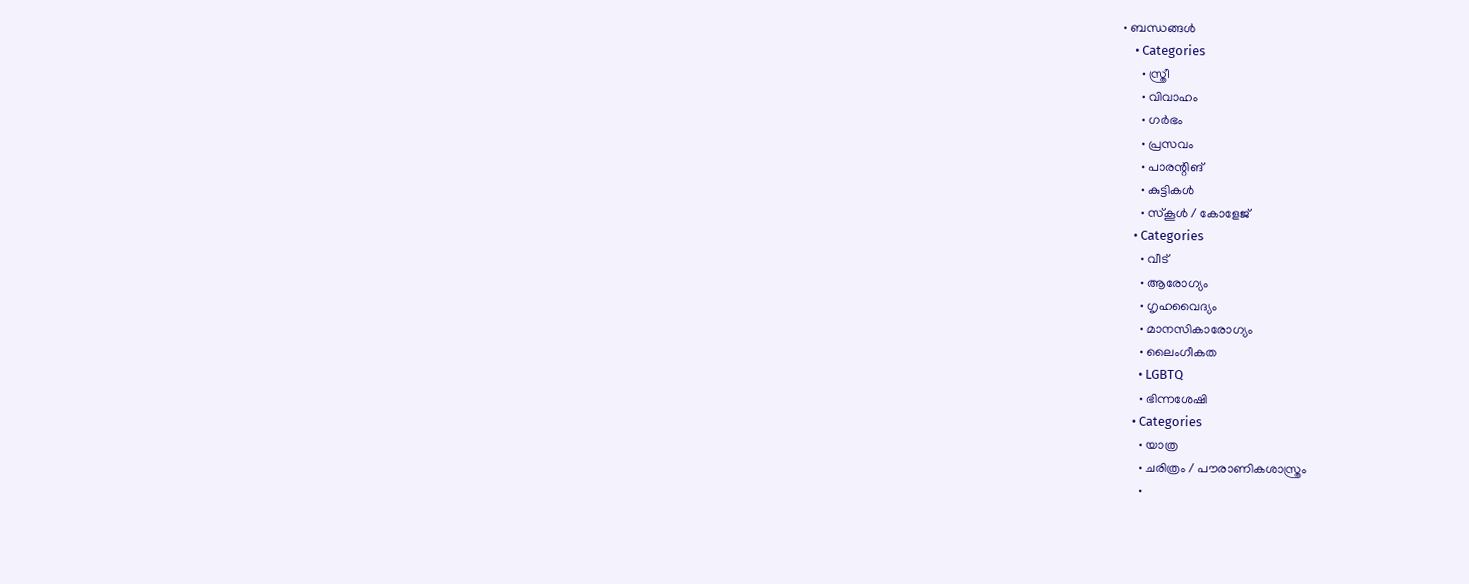• ബന്ധങ്ങൾ
    • Categories
      • സ്ത്രീ
      • വിവാഹം
      • ഗർഭം
      • പ്രസവം
      • പാരന്റിങ്
      • കുട്ടികൾ
      • സ്‌കൂൾ / കോളേജ്
    • Categories
      • വീട്
      • ആരോഗ്യം
      • ഗൃഹവൈദ്യം
      • മാനസികാരോഗ്യം
      • ലൈംഗീകത
      • LGBTQ
      • ഭിന്നശേഷി
    • Categories
      • യാത്ര
      • ചരിത്രം / പൗരാണികശാസ്ത്രം
      •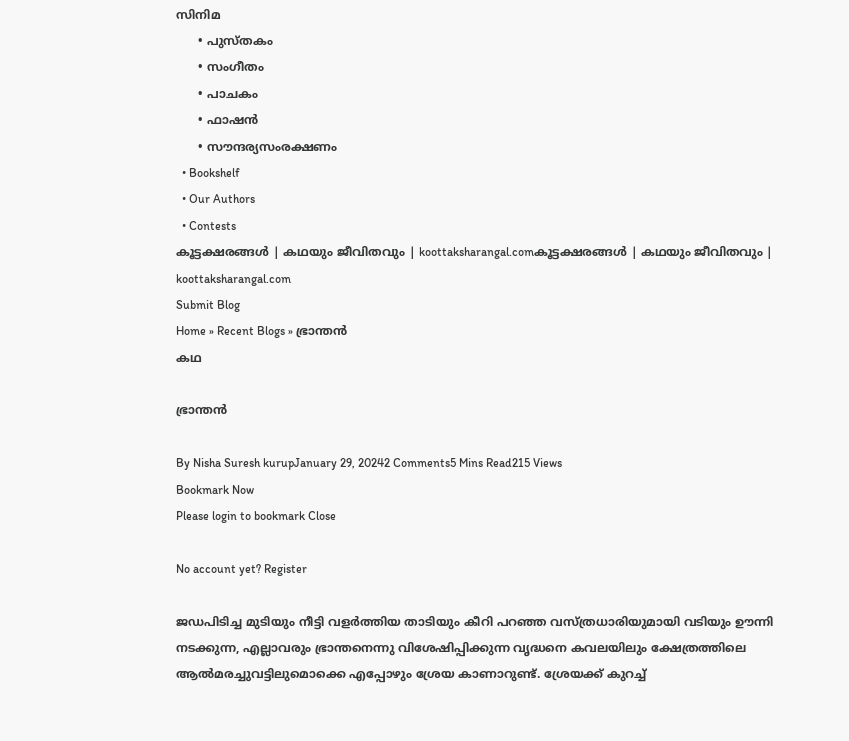സിനിമ
      • പുസ്‌തകം
      • സംഗീതം
      • പാചകം
      • ഫാഷൻ
      • സൗന്ദര്യസംരക്ഷണം
  • Bookshelf
  • Our Authors
  • Contests
കൂട്ടക്ഷരങ്ങൾ | കഥയും ജീവിതവും | koottaksharangal.comകൂട്ടക്ഷരങ്ങൾ | കഥയും ജീവിതവും | koottaksharangal.com
Submit Blog
Home » Recent Blogs » ഭ്രാന്തൻ
കഥ

ഭ്രാന്തൻ

By Nisha Suresh kurupJanuary 29, 20242 Comments5 Mins Read215 Views
Bookmark Now
Please login to bookmark Close

No account yet? Register

ജഡപിടിച്ച മുടിയും നീട്ടി വളർത്തിയ താടിയും കീറി പറഞ്ഞ വസ്ത്രധാരിയുമായി വടിയും ഊന്നി നടക്കുന്ന, എല്ലാവരും ഭ്രാന്തനെന്നു വിശേഷിപ്പിക്കുന്ന വൃദ്ധനെ കവലയിലും ക്ഷേത്രത്തിലെ ആൽമരച്ചുവട്ടിലുമൊക്കെ എപ്പോഴും ശ്രേയ കാണാറുണ്ട്. ശ്രേയക്ക് കുറച്ച്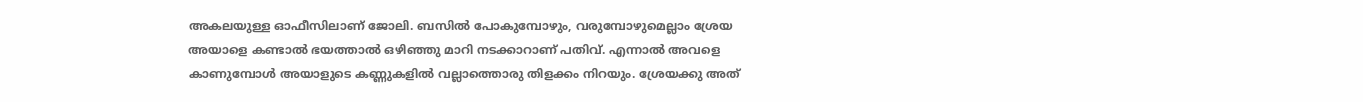അകലയുള്ള ഓഫീസിലാണ് ജോലി. ബസിൽ പോകുമ്പോഴും, വരുമ്പോഴുമെല്ലാം ശ്രേയ അയാളെ കണ്ടാൽ ഭയത്താൽ ഒഴിഞ്ഞു മാറി നടക്കാറാണ് പതിവ്. എന്നാൽ അവളെ കാണുമ്പോൾ അയാളുടെ കണ്ണുകളിൽ വല്ലാത്തൊരു തിളക്കം നിറയും. ശ്രേയക്കു അത്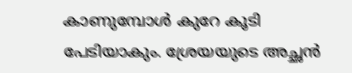കാണുമ്പോൾ കുറേ കൂടി പേടിയാകും. ശ്രേയയുടെ അച്ഛൻ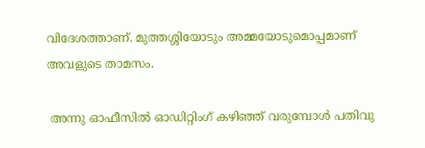വിദേശത്താണ്. മുത്തശ്ശിയോടും അമ്മയോടുമൊപ്പമാണ് അവളുടെ താമസം.

 അന്നു ഓഫീസിൽ ഓഡിറ്റിംഗ് കഴിഞ്ഞ് വരുമ്പോൾ പതിവു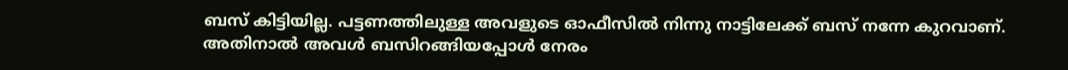ബസ് കിട്ടിയില്ല. പട്ടണത്തിലുള്ള അവളുടെ ഓഫീസിൽ നിന്നു നാട്ടിലേക്ക് ബസ് നന്നേ കുറവാണ്. അതിനാൽ അവൾ ബസിറങ്ങിയപ്പോൾ നേരം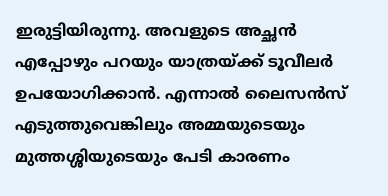ഇരുട്ടിയിരുന്നു. അവളുടെ അച്ഛൻ എപ്പോഴും പറയും യാത്രയ്ക്ക് ടൂവീലർ ഉപയോഗിക്കാൻ. എന്നാൽ ലൈസൻസ് എടുത്തുവെങ്കിലും അമ്മയുടെയും മുത്തശ്ശിയുടെയും പേടി കാരണം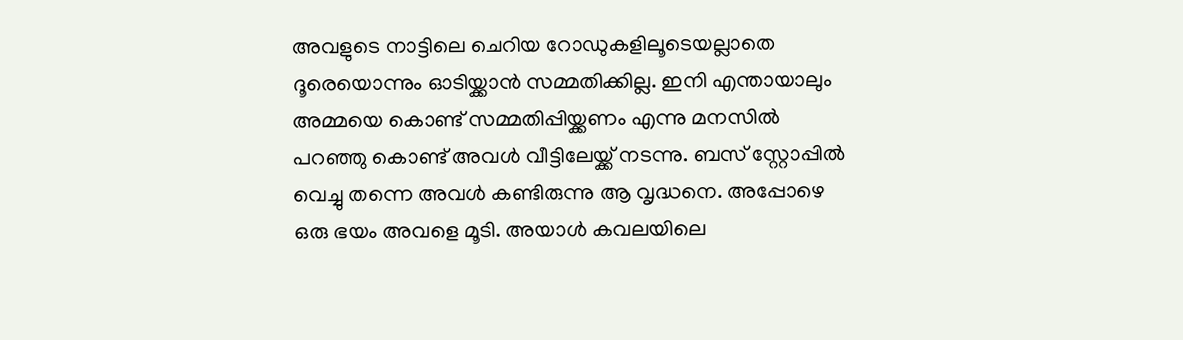അവളുടെ നാട്ടിലെ ചെറിയ റോഡുകളിലൂടെയല്ലാതെ ദൂരെയൊന്നും ഓടിയ്ക്കാൻ സമ്മതിക്കില്ല. ഇനി എന്തായാലും അമ്മയെ കൊണ്ട് സമ്മതിപ്പിയ്ക്കണം എന്നു മനസിൽ പറഞ്ഞു കൊണ്ട് അവൾ വീട്ടിലേയ്ക്ക് നടന്നു. ബസ് സ്റ്റോപ്പിൽ വെച്ചു തന്നെ അവൾ കണ്ടിരുന്നു ആ വൃദ്ധനെ. അപ്പോഴെ ഒരു ഭയം അവളെ മൂടി. അയാൾ കവലയിലെ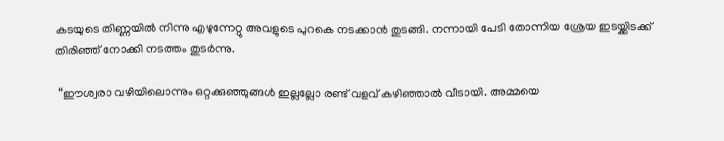കടയുടെ തിണ്ണയിൽ നിന്നു എഴുന്നേറ്റു അവളുടെ പുറകെ നടക്കാൻ തുടങ്ങി. നന്നായി പേടി തോന്നിയ ശ്രേയ ഇടയ്ക്കിടക്ക് തിരിഞ്ഞ് നോക്കി നടത്തം തുടർന്നു.

 “ഈശ്വരാ വഴിയിലൊന്നും ഒറ്റക്കുഞ്ഞുങ്ങൾ ഇല്ലല്ലോ രണ്ട് വളവ് കഴിഞ്ഞാൽ വീടായി. അമ്മയെ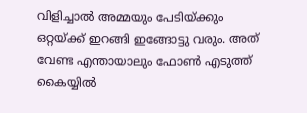വിളിച്ചാൽ അമ്മയും പേടിയ്ക്കും ഒറ്റയ്ക്ക് ഇറങ്ങി ഇങ്ങോട്ടു വരും. അത് വേണ്ട എന്തായാലും ഫോൺ എടുത്ത് കൈയ്യിൽ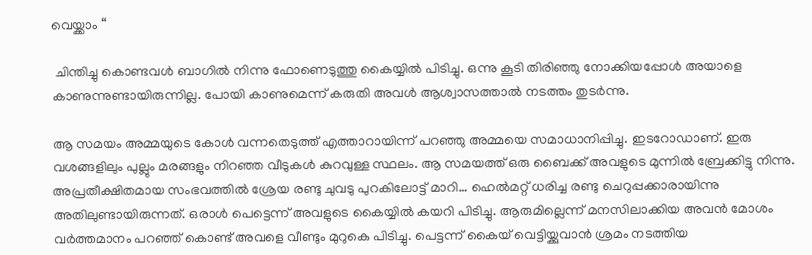വെയ്ക്കാം “

 ചിന്തിച്ചു കൊണ്ടവൾ ബാഗിൽ നിന്നു ഫോണെടുത്തു കൈയ്യിൽ പിടിച്ചു. ഒന്നു കൂടി തിരിഞ്ഞു നോക്കിയപ്പോൾ അയാളെ കാണുന്നുണ്ടായിരുന്നില്ല. പോയി കാണുമെന്ന് കരുതി അവൾ ആശ്വാസത്താൽ നടത്തം തുടർന്നു.

ആ സമയം അമ്മയുടെ കോൾ വന്നതെടുത്ത് എത്താറായിന്ന് പറഞ്ഞു അമ്മയെ സമാധാനിപ്പിച്ചു. ഇടറോഡാണ്. ഇരു വശങ്ങളിലും പുല്ലും മരങ്ങളും നിറഞ്ഞ വീടുകൾ കുറവുള്ള സ്ഥലം. ആ സമയത്ത് ഒരു ബൈക്ക് അവളുടെ മുന്നിൽ ബ്രേക്കിട്ടു നിന്നു. അപ്രതീക്ഷിതമായ സംഭവത്തിൽ ശ്രേയ രണ്ടു ചുവടു പുറകിലോട്ട് മാറി… ഹെൽമറ്റ് ധരിച്ച രണ്ടു ചെറുപ്പക്കാരായിന്നു അതിലുണ്ടായിരുന്നത്. ഒരാൾ പെട്ടെന്ന് അവളുടെ കൈയ്യിൽ കയറി പിടിച്ചു. ആരുമില്ലെന്ന് മനസിലാക്കിയ അവൻ മോശം വർത്തമാനം പറഞ്ഞ് കൊണ്ട് അവളെ വീണ്ടും മുറുകെ പിടിച്ചു. പെട്ടന്ന് കൈയ് വെട്ടിയ്ക്കുവാൻ ശ്രമം നടത്തിയ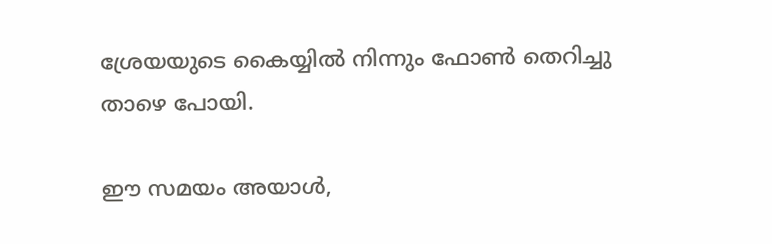ശ്രേയയുടെ കൈയ്യിൽ നിന്നും ഫോൺ തെറിച്ചു താഴെ പോയി.

ഈ സമയം അയാൾ,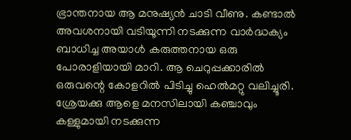ഭ്രാന്തനായ ആ മനുഷ്യൻ ചാടി വീണു. കണ്ടാൽ അവശനായി വടിയൂന്നി നടക്കുന്ന വാർദ്ധക്യം ബാധിച്ച അയാൾ കരുത്തനായ ഒരു പോരാളിയായി മാറി. ആ ചെറുപ്പക്കാരിൽ ഒരുവന്റെ കോളറിൽ പിടിച്ചു ഹെൽമറ്റു വലിച്ചൂരി. ശ്രേയക്കു ആളെ മനസിലായി കഞ്ചാവും കള്ളുമായി നടക്കുന്ന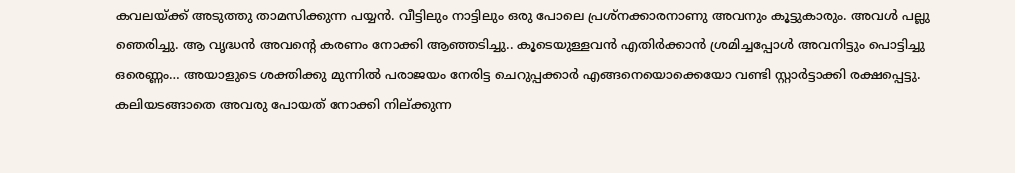കവലയ്ക്ക് അടുത്തു താമസിക്കുന്ന പയ്യൻ. വീട്ടിലും നാട്ടിലും ഒരു പോലെ പ്രശ്നക്കാരനാണു അവനും കൂട്ടുകാരും. അവൾ പല്ലു ഞെരിച്ചു. ആ വൃദ്ധൻ അവന്റെ കരണം നോക്കി ആഞ്ഞടിച്ചു.. കൂടെയുള്ളവൻ എതിർക്കാൻ ശ്രമിച്ചപ്പോൾ അവനിട്ടും പൊട്ടിച്ചു ഒരെണ്ണം… അയാളുടെ ശക്തിക്കു മുന്നിൽ പരാജയം നേരിട്ട ചെറുപ്പക്കാർ എങ്ങനെയൊക്കെയോ വണ്ടി സ്റ്റാർട്ടാക്കി രക്ഷപ്പെട്ടു. കലിയടങ്ങാതെ അവരു പോയത് നോക്കി നില്ക്കുന്ന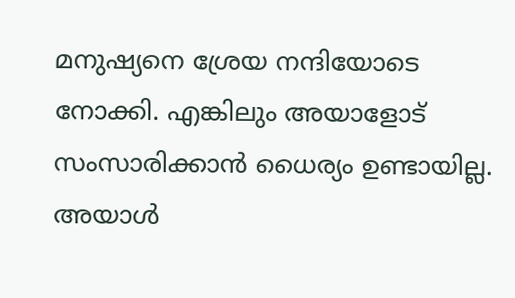മനുഷ്യനെ ശ്രേയ നന്ദിയോടെ നോക്കി. എങ്കിലും അയാളോട് സംസാരിക്കാൻ ധൈര്യം ഉണ്ടായില്ല. അയാൾ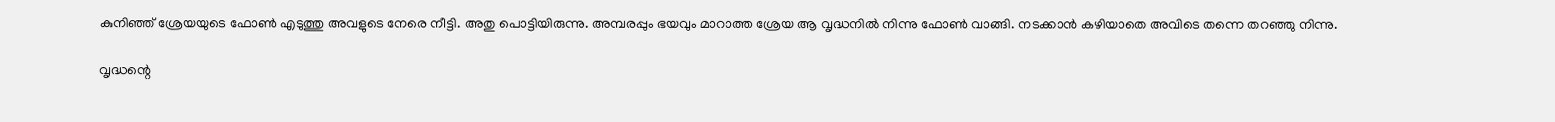കുനിഞ്ഞ് ശ്രേയയുടെ ഫോൺ എടുത്തു അവളുടെ നേരെ നീട്ടി. അതു പൊട്ടിയിരുന്നു. അമ്പരപ്പും ഭയവും മാറാത്ത ശ്രേയ ആ വൃദ്ധനിൽ നിന്നു ഫോൺ വാങ്ങി. നടക്കാൻ കഴിയാതെ അവിടെ തന്നെ തറഞ്ഞു നിന്നു.

വൃദ്ധന്റെ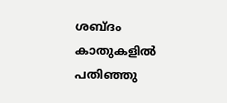ശബ്ദം കാതുകളിൽ പതിഞ്ഞു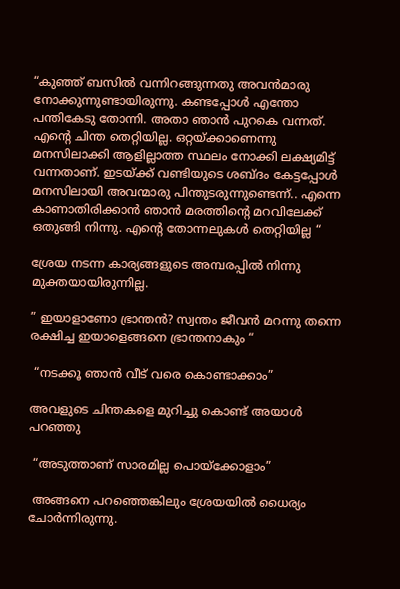“കുഞ്ഞ് ബസിൽ വന്നിറങ്ങുന്നതു അവൻമാരു നോക്കുന്നുണ്ടായിരുന്നു. കണ്ടപ്പോൾ എന്തോ പന്തികേടു തോന്നി. അതാ ഞാൻ പുറകെ വന്നത്. എന്റെ ചിന്ത തെറ്റിയില്ല. ഒറ്റയ്ക്കാണെന്നു മനസിലാക്കി ആളില്ലാത്ത സ്ഥലം നോക്കി ലക്ഷ്യമിട്ട് വന്നതാണ്. ഇടയ്ക്ക് വണ്ടിയുടെ ശബ്ദം കേട്ടപ്പോൾ മനസിലായി അവന്മാരു പിന്തുടരുന്നുണ്ടെന്ന്.. എന്നെ കാണാതിരിക്കാൻ ഞാൻ മരത്തിന്റെ മറവിലേക്ക് ഒതുങ്ങി നിന്നു. എൻ്റെ തോന്നലുകൾ തെറ്റിയില്ല “

ശ്രേയ നടന്ന കാര്യങ്ങളുടെ അമ്പരപ്പിൽ നിന്നു മുക്തയായിരുന്നില്ല.

” ഇയാളാണോ ഭ്രാന്തൻ? സ്വന്തം ജീവൻ മറന്നു തന്നെ രക്ഷിച്ച ഇയാളെങ്ങനെ ഭ്രാന്തനാകും “

 “നടക്കൂ ഞാൻ വീട് വരെ കൊണ്ടാക്കാം”

അവളുടെ ചിന്തകളെ മുറിച്ചു കൊണ്ട് അയാൾ പറഞ്ഞു

 “അടുത്താണ് സാരമില്ല പൊയ്ക്കോളാം”

 അങ്ങനെ പറഞ്ഞെങ്കിലും ശ്രേയയിൽ ധൈര്യം ചോർന്നിരുന്നു.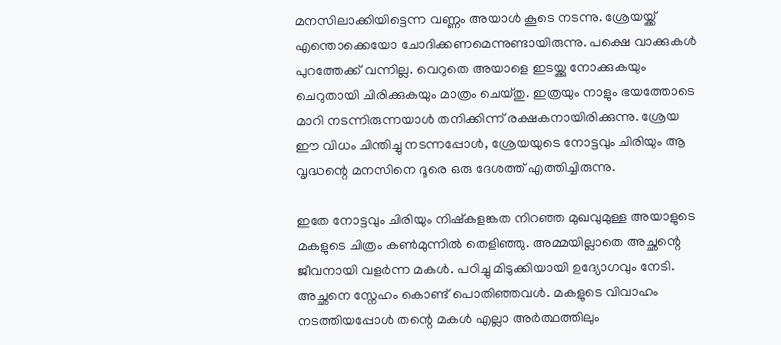മനസിലാക്കിയിട്ടെന്ന വണ്ണം അയാൾ കൂടെ നടന്നു. ശ്രേയയ്ക്ക് എന്തൊക്കെയോ ചോദിക്കണമെന്നുണ്ടായിരുന്നു. പക്ഷെ വാക്കുകൾ പുറത്തേക്ക് വന്നില്ല. വെറുതെ അയാളെ ഇടയ്ക്കു നോക്കുകയും ചെറുതായി ചിരിക്കുകയും മാത്രം ചെയ്തു. ഇത്രയും നാളും ഭയത്തോടെ മാറി നടന്നിരുന്നയാൾ തനിക്കിന്ന് രക്ഷകനായിരിക്കുന്നു. ശ്രേയ ഈ വിധം ചിന്തിച്ചു നടന്നപ്പോൾ, ശ്രേയയുടെ നോട്ടവും ചിരിയും ആ വൃദ്ധന്റെ മനസിനെ ദൂരെ ഒരു ദേശത്ത് എത്തിച്ചിരുന്നു.

ഇതേ നോട്ടവും ചിരിയും നിഷ്കളങ്കത നിറഞ്ഞ മുഖവുമുള്ള അയാളുടെ മകളുടെ ചിത്രം കൺമുന്നിൽ തെളിഞ്ഞു. അമ്മയില്ലാതെ അച്ഛന്റെ ജീവനായി വളർന്ന മകൾ. പഠിച്ചു മിടുക്കിയായി ഉദ്യോഗവും നേടി. അച്ഛനെ സ്നേഹം കൊണ്ട് പൊതിഞ്ഞവൾ. മകളുടെ വിവാഹം നടത്തിയപ്പോൾ തന്റെ മകൾ എല്ലാ അർത്ഥത്തിലും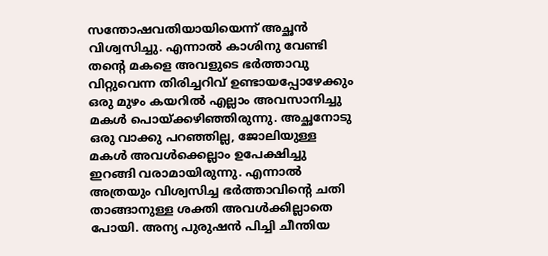സന്തോഷവതിയായിയെന്ന് അച്ഛൻ വിശ്വസിച്ചു. എന്നാൽ കാശിനു വേണ്ടി തന്റെ മകളെ അവളുടെ ഭർത്താവു വിറ്റുവെന്ന തിരിച്ചറിവ് ഉണ്ടായപ്പോഴേക്കും ഒരു മുഴം കയറിൽ എല്ലാം അവസാനിച്ചു മകൾ പൊയ്ക്കഴിഞ്ഞിരുന്നു. അച്ഛനോടു ഒരു വാക്കു പറഞ്ഞില്ല, ജോലിയുള്ള മകൾ അവൾക്കെല്ലാം ഉപേക്ഷിച്ചു ഇറങ്ങി വരാമായിരുന്നു. എന്നാൽ അത്രയും വിശ്വസിച്ച ഭർത്താവിന്റെ ചതി താങ്ങാനുള്ള ശക്തി അവൾക്കില്ലാതെ പോയി. അന്യ പുരുഷൻ പിച്ചി ചീന്തിയ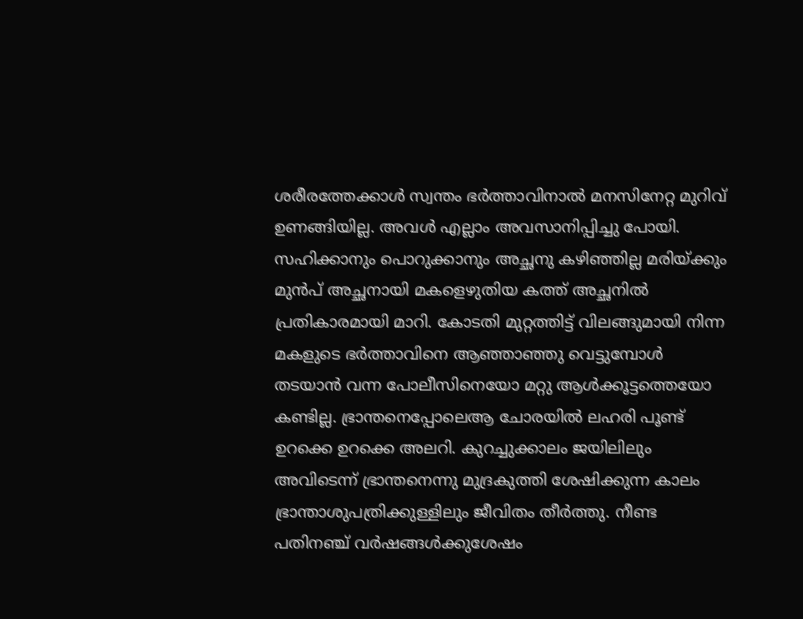ശരീരത്തേക്കാൾ സ്വന്തം ഭർത്താവിനാൽ മനസിനേറ്റ മുറിവ് ഉണങ്ങിയില്ല. അവൾ എല്ലാം അവസാനിപ്പിച്ചു പോയി. സഹിക്കാനും പൊറുക്കാനും അച്ഛനു കഴിഞ്ഞില്ല മരിയ്ക്കും മുൻപ് അച്ഛനായി മകളെഴുതിയ കത്ത് അച്ഛനിൽ പ്രതികാരമായി മാറി. കോടതി മുറ്റത്തിട്ട് വിലങ്ങുമായി നിന്ന മകളുടെ ഭർത്താവിനെ ആഞ്ഞാഞ്ഞു വെട്ടുമ്പോൾ തടയാൻ വന്ന പോലീസിനെയോ മറ്റു ആൾക്കൂട്ടത്തെയോ കണ്ടില്ല. ഭ്രാന്തനെപ്പോലെആ ചോരയിൽ ലഹരി പൂണ്ട് ഉറക്കെ ഉറക്കെ അലറി. കുറച്ചുക്കാലം ജയിലിലും അവിടെന്ന് ഭ്രാന്തനെന്നു മുദ്രകുത്തി ശേഷിക്കുന്ന കാലം ഭ്രാന്താശുപത്രിക്കുള്ളിലും ജീവിതം തീർത്തു. നീണ്ട പതിനഞ്ച് വർഷങ്ങൾക്കുശേഷം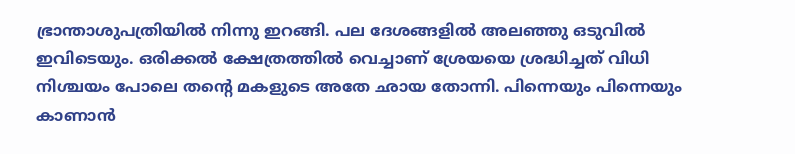ഭ്രാന്താശുപത്രിയിൽ നിന്നു ഇറങ്ങി. പല ദേശങ്ങളിൽ അലഞ്ഞു ഒടുവിൽ ഇവിടെയും. ഒരിക്കൽ ക്ഷേത്രത്തിൽ വെച്ചാണ് ശ്രേയയെ ശ്രദ്ധിച്ചത് വിധി നിശ്ചയം പോലെ തന്റെ മകളുടെ അതേ ഛായ തോന്നി. പിന്നെയും പിന്നെയും കാണാൻ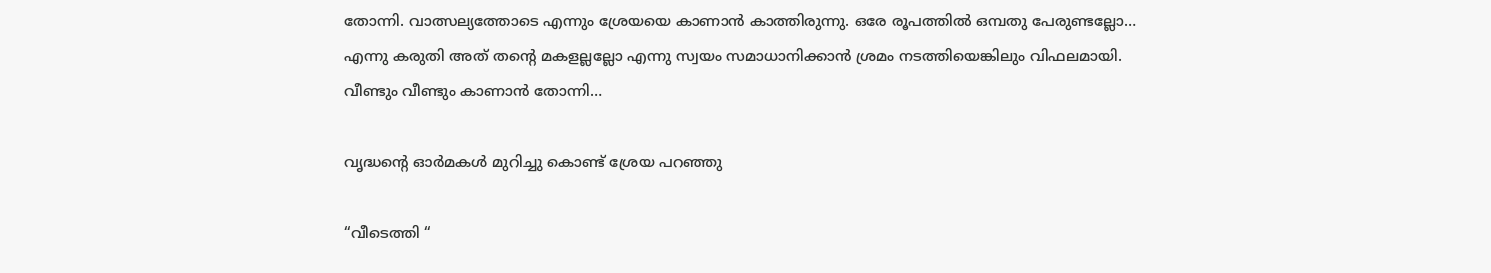തോന്നി. വാത്സല്യത്തോടെ എന്നും ശ്രേയയെ കാണാൻ കാത്തിരുന്നു. ഒരേ രൂപത്തിൽ ഒമ്പതു പേരുണ്ടല്ലോ… എന്നു കരുതി അത് തന്റെ മകളല്ലല്ലോ എന്നു സ്വയം സമാധാനിക്കാൻ ശ്രമം നടത്തിയെങ്കിലും വിഫലമായി. വീണ്ടും വീണ്ടും കാണാൻ തോന്നി…

വൃദ്ധന്റെ ഓർമകൾ മുറിച്ചു കൊണ്ട് ശ്രേയ പറഞ്ഞു

“വീടെത്തി “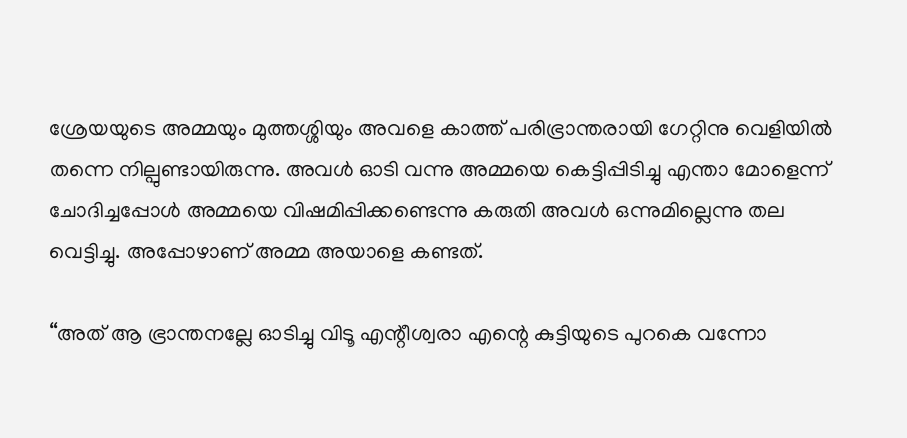ശ്രേയയുടെ അമ്മയും മുത്തശ്ശിയും അവളെ കാത്ത് പരിഭ്രാന്തരായി ഗേറ്റിനു വെളിയിൽ തന്നെ നില്പുണ്ടായിരുന്നു. അവൾ ഓടി വന്നു അമ്മയെ കെട്ടിപ്പിടിച്ചു എന്താ മോളെന്ന് ചോദിച്ചപ്പോൾ അമ്മയെ വിഷമിപ്പിക്കണ്ടെന്നു കരുതി അവൾ ഒന്നുമില്ലെന്നു തല വെട്ടിച്ചു. അപ്പോഴാണ് അമ്മ അയാളെ കണ്ടത്.

“അത് ആ ഭ്രാന്തനല്ലേ ഓടിച്ചു വിടൂ എന്റീശ്വരാ എന്റെ കുട്ടിയുടെ പുറകെ വന്നോ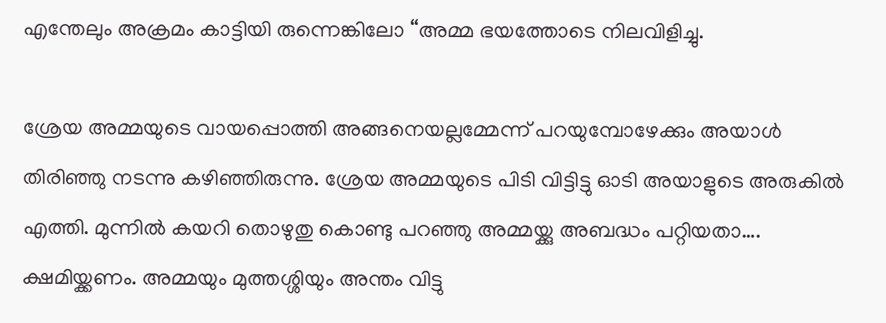എന്തേലും അക്രമം കാട്ടിയി രുന്നെങ്കിലോ “അമ്മ ഭയത്തോടെ നിലവിളിച്ചു.

ശ്രേയ അമ്മയുടെ വായപ്പൊത്തി അങ്ങനെയല്ലമ്മേന്ന് പറയുമ്പോഴേക്കും അയാൾ തിരിഞ്ഞു നടന്നു കഴിഞ്ഞിരുന്നു. ശ്രേയ അമ്മയുടെ പിടി വിട്ടിട്ടു ഓടി അയാളുടെ അരുകിൽ എത്തി. മുന്നിൽ കയറി തൊഴുതു കൊണ്ടു പറഞ്ഞു അമ്മയ്ക്കു അബദ്ധം പറ്റിയതാ…. ക്ഷമിയ്ക്കണം. അമ്മയും മുത്തശ്ശിയും അന്തം വിട്ടു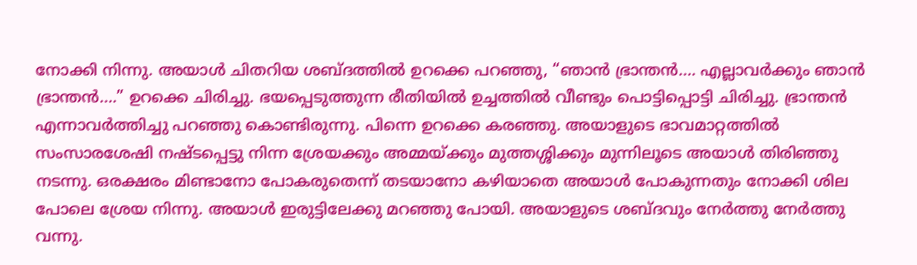നോക്കി നിന്നു. അയാൾ ചിതറിയ ശബ്ദത്തിൽ ഉറക്കെ പറഞ്ഞു, “ഞാൻ ഭ്രാന്തൻ…. എല്ലാവർക്കും ഞാൻ ഭ്രാന്തൻ….” ഉറക്കെ ചിരിച്ചു. ഭയപ്പെടുത്തുന്ന രീതിയിൽ ഉച്ചത്തിൽ വീണ്ടും പൊട്ടിപ്പൊട്ടി ചിരിച്ചു. ഭ്രാന്തൻ എന്നാവർത്തിച്ചു പറഞ്ഞു കൊണ്ടിരുന്നു. പിന്നെ ഉറക്കെ കരഞ്ഞു. അയാളുടെ ഭാവമാറ്റത്തിൽ സംസാരശേഷി നഷ്ടപ്പെട്ടു നിന്ന ശ്രേയക്കും അമ്മയ്ക്കും മുത്തശ്ശിക്കും മുന്നിലൂടെ അയാൾ തിരിഞ്ഞു നടന്നു. ഒരക്ഷരം മിണ്ടാനോ പോകരുതെന്ന് തടയാനോ കഴിയാതെ അയാൾ പോകുന്നതും നോക്കി ശില പോലെ ശ്രേയ നിന്നു. അയാൾ ഇരുട്ടിലേക്കു മറഞ്ഞു പോയി. അയാളുടെ ശബ്ദവും നേർത്തു നേർത്തു വന്നു.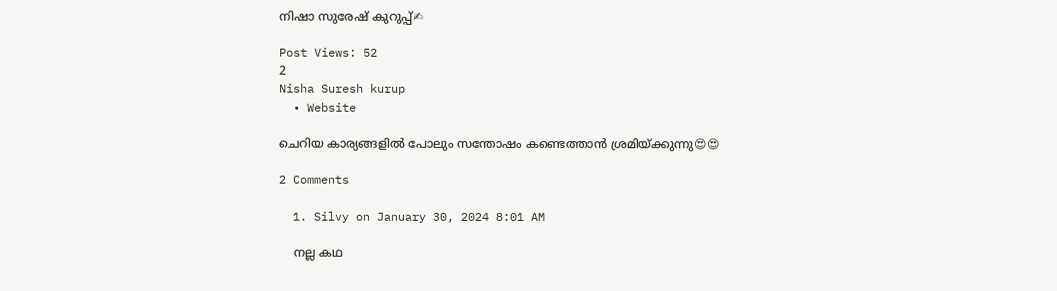നിഷാ സുരേഷ് കുറുപ്പ്✍

Post Views: 52
2
Nisha Suresh kurup
  • Website

ചെറിയ കാര്യങ്ങളിൽ പോലും സന്തോഷം കണ്ടെത്താൻ ശ്രമിയ്ക്കുന്നു😍😍

2 Comments

  1. Silvy on January 30, 2024 8:01 AM

    നല്ല കഥ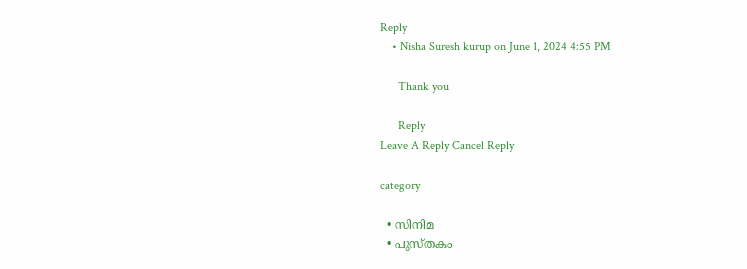Reply
    • Nisha Suresh kurup on June 1, 2024 4:55 PM

      Thank you

      Reply
Leave A Reply Cancel Reply

category

  • സിനിമ
  • പുസ്‌തകം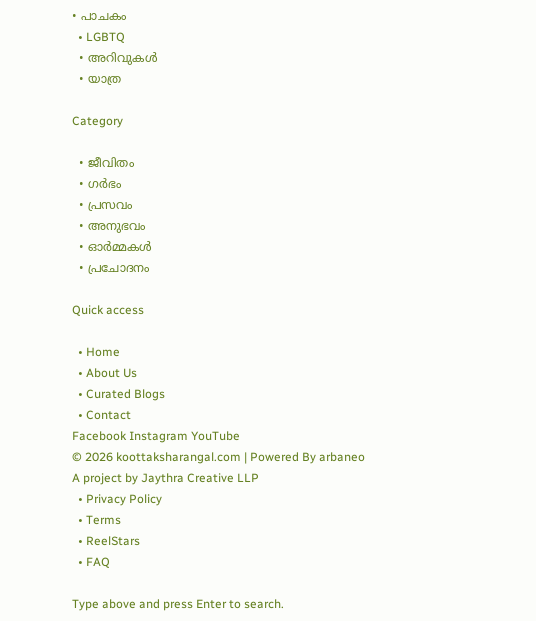• പാചകം
  • LGBTQ
  • അറിവുകൾ
  • യാത്ര

Category

  • ജീവിതം
  • ഗർഭം
  • പ്രസവം
  • അനുഭവം
  • ഓർമ്മകൾ
  • പ്രചോദനം

Quick access

  • Home
  • About Us
  • Curated Blogs
  • Contact
Facebook Instagram YouTube
© 2026 koottaksharangal.com | Powered By arbaneo
A project by Jaythra Creative LLP
  • Privacy Policy
  • Terms
  • ReelStars
  • FAQ

Type above and press Enter to search.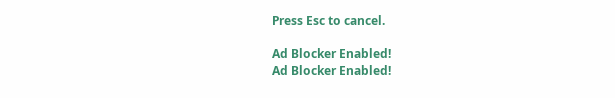Press Esc to cancel.

Ad Blocker Enabled!
Ad Blocker Enabled!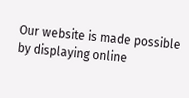Our website is made possible by displaying online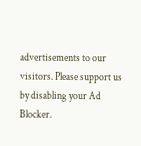advertisements to our visitors. Please support us by disabling your Ad Blocker.